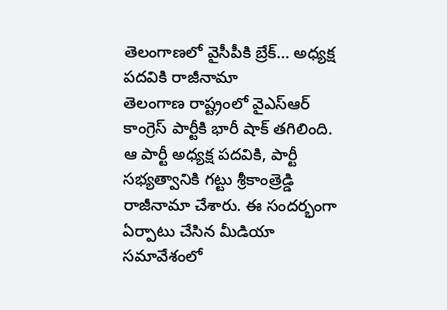తెలంగాణలో వైసీపీకి బ్రేక్… అధ్యక్ష పదవికి రాజీనామా
తెలంగాణ రాష్ట్రంలో వైఎస్ఆర్ కాంగ్రెస్ పార్టీకి భారీ షాక్ తగిలింది. ఆ పార్టీ అధ్యక్ష పదవికి, పార్టీ సభ్యత్వానికి గట్టు శ్రీకాంత్రెడ్డి రాజీనామా చేశారు. ఈ సందర్భంగా ఏర్పాటు చేసిన మీడియా సమావేశంలో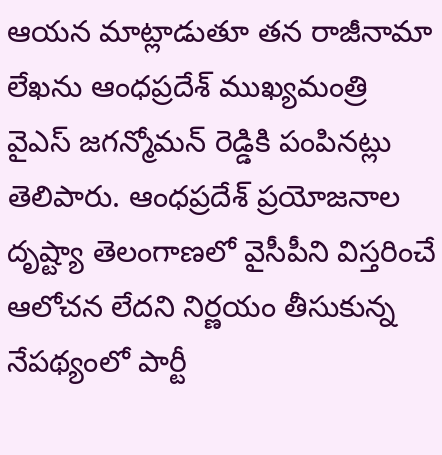ఆయన మాట్లాడుతూ తన రాజీనామా లేఖను ఆంధప్రదేశ్ ముఖ్యమంత్రి వైఎస్ జగన్మోమన్ రెడ్డికి పంపినట్లు తెలిపారు. ఆంధప్రదేశ్ ప్రయోజనాల దృష్ట్యా తెలంగాణలో వైసీపీని విస్తరించే ఆలోచన లేదని నిర్ణయం తీసుకున్న నేపథ్యంలో పార్టీ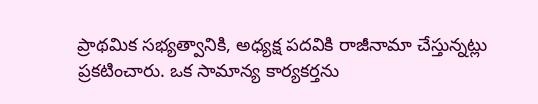ప్రాథమిక సభ్యత్వానికి, అధ్యక్ష పదవికి రాజీనామా చేస్తున్నట్లు ప్రకటించారు. ఒక సామాన్య కార్యకర్తను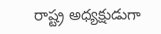రాష్ట్ర అధ్యక్షుడుగా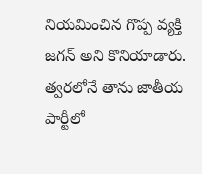నియమించిన గొప్ప వ్యక్తి జగన్ అని కొనియాడారు. త్వరలోనే తాను జాతీయ పార్టీలో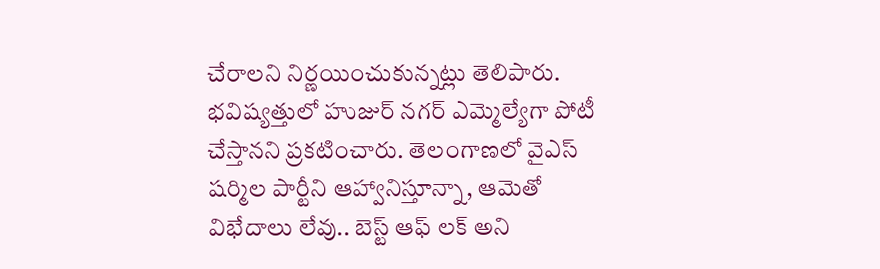చేరాలని నిర్ణయించుకున్నట్లు తెలిపారు. భవిష్యత్తులో హుజుర్ నగర్ ఎమ్మెల్యేగా పోటీ చేస్తానని ప్రకటించారు. తెలంగాణలో వైఎస్ షర్మిల పార్టీని ఆహ్వానిస్తూన్నా, ఆమెతో విభేదాలు లేవు.. బెస్ట్ ఆఫ్ లక్ అని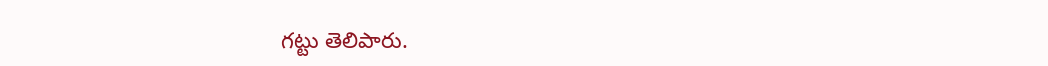గట్టు తెలిపారు.